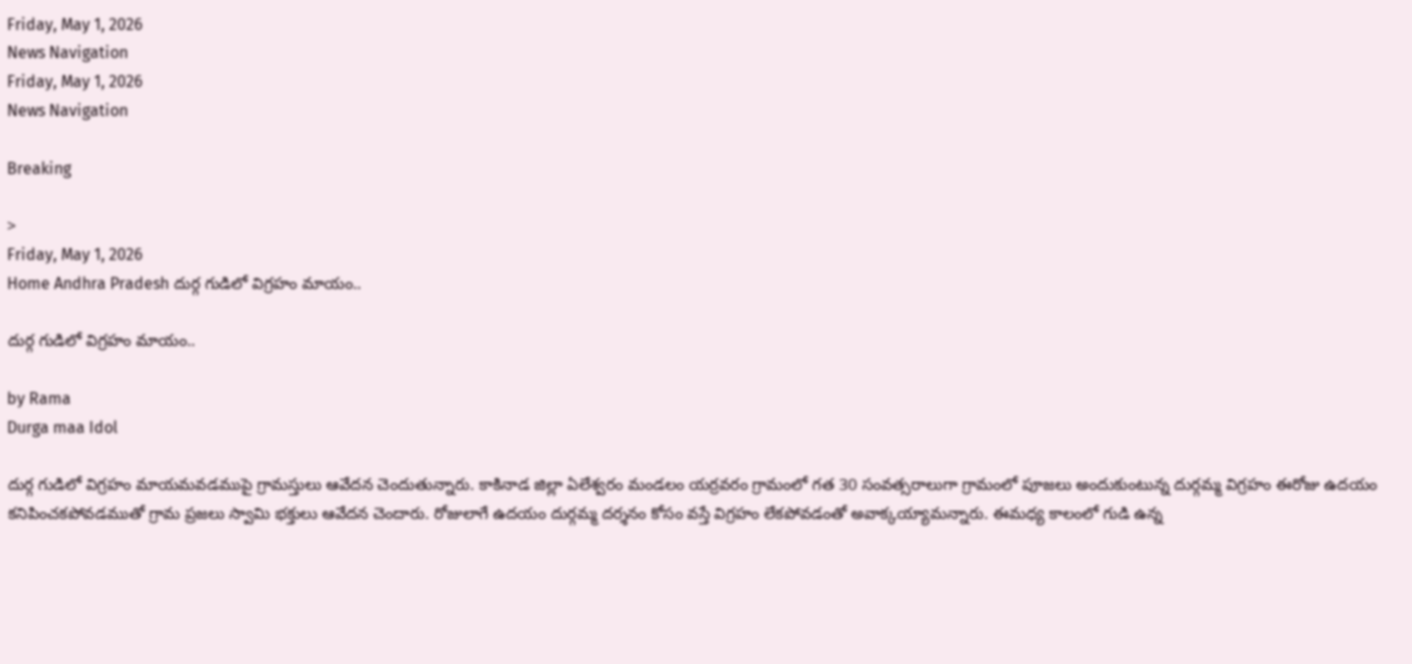Friday, May 1, 2026
News Navigation
Friday, May 1, 2026
News Navigation

Breaking

>
Friday, May 1, 2026
Home Andhra Pradesh దుర్గ గుడిలో విగ్రహం మాయం..

దుర్గ గుడిలో విగ్రహం మాయం..

by Rama
Durga maa Idol

దుర్గ గుడిలో విగ్రహం మాయమవడముపై గ్రామస్తులు ఆవేదన చెందుతున్నారు. కాకినాడ జిల్లా ఏలేశ్వరం మండలం యర్రవరం గ్రామంలో గత 30 సంవత్సరాలుగా గ్రామంలో పూజలు అందుకుంటున్న దుర్గమ్మ విగ్రహం ఈరోజు ఉదయం కనిపించకపోవడముతో గ్రామ ప్రజలు స్వామి భక్తులు ఆవేదన చెందారు. రోజులాగే ఉదయం దుర్గమ్మ దర్శనం కోసం వస్తే విగ్రహం లేకపోవడంతో అవాక్కయ్యామన్నారు. ఈమధ్య కాలంలో గుడి ఉన్న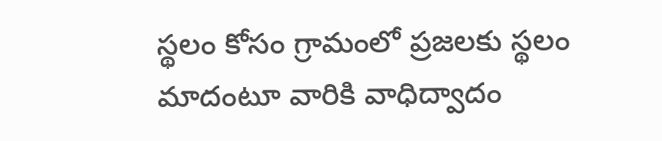స్థలం కోసం గ్రామంలో ప్రజలకు స్థలం మాదంటూ వారికి వాధిద్వాదం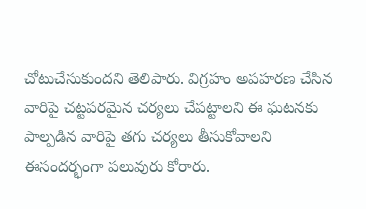చోటుచేసుకుందని తెలిపారు. విగ్రహం అపహరణ చేసిన వారిపై చట్టపరమైన చర్యలు చేపట్టాలని ఈ ఘటనకు పాల్పడిన వారిపై తగు చర్యలు తీసుకోవాలని ఈసందర్భంగా పలువురు కోరారు.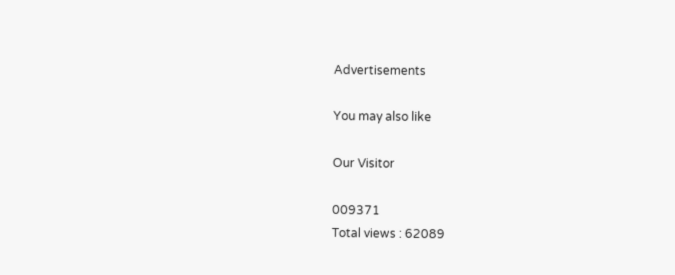Advertisements

You may also like

Our Visitor

009371
Total views : 62089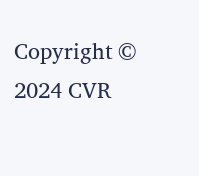Copyright © 2024 CVR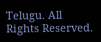Telugu. All Rights Reserved.